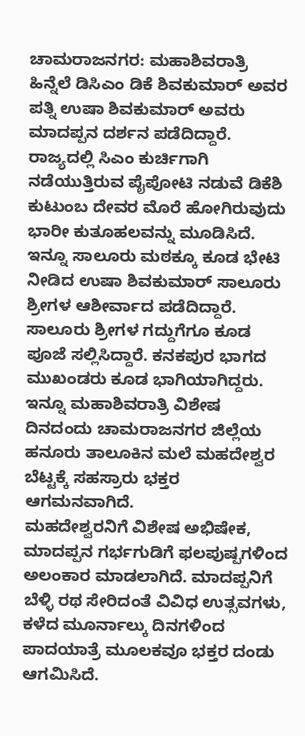ಚಾಮರಾಜನಗರ: ಮಹಾಶಿವರಾತ್ರಿ ಹಿನ್ನೆಲೆ ಡಿಸಿಎಂ ಡಿಕೆ ಶಿವಕುಮಾರ್ ಅವರ ಪತ್ನಿ ಉಷಾ ಶಿವಕುಮಾರ್ ಅವರು ಮಾದಪ್ಪನ ದರ್ಶನ ಪಡೆದಿದ್ದಾರೆ.
ರಾಜ್ಯದಲ್ಲಿ ಸಿಎಂ ಕುರ್ಚಿಗಾಗಿ ನಡೆಯುತ್ತಿರುವ ಪೈಪೋಟಿ ನಡುವೆ ಡಿಕೆಶಿ ಕುಟುಂಬ ದೇವರ ಮೊರೆ ಹೋಗಿರುವುದು ಭಾರೀ ಕುತೂಹಲವನ್ನು ಮೂಡಿಸಿದೆ.
ಇನ್ನೂ ಸಾಲೂರು ಮಠಕ್ಕೂ ಕೂಡ ಭೇಟಿ ನೀಡಿದ ಉಷಾ ಶಿವಕುಮಾರ್ ಸಾಲೂರು ಶ್ರೀಗಳ ಆಶೀರ್ವಾದ ಪಡೆದಿದ್ದಾರೆ. ಸಾಲೂರು ಶ್ರೀಗಳ ಗದ್ದುಗೆಗೂ ಕೂಡ ಪೂಜೆ ಸಲ್ಲಿಸಿದ್ದಾರೆ. ಕನಕಪುರ ಭಾಗದ ಮುಖಂಡರು ಕೂಡ ಭಾಗಿಯಾಗಿದ್ದರು.
ಇನ್ನೂ ಮಹಾಶಿವರಾತ್ರಿ ವಿಶೇಷ ದಿನದಂದು ಚಾಮರಾಜನಗರ ಜಿಲ್ಲೆಯ ಹನೂರು ತಾಲೂಕಿನ ಮಲೆ ಮಹದೇಶ್ವರ ಬೆಟ್ಟಕ್ಕೆ ಸಹಸ್ರಾರು ಭಕ್ತರ ಆಗಮನವಾಗಿದೆ.
ಮಹದೇಶ್ವರನಿಗೆ ವಿಶೇಷ ಅಭಿಷೇಕ, ಮಾದಪ್ಪನ ಗರ್ಭಗುಡಿಗೆ ಫಲಪುಷ್ಪಗಳಿಂದ ಅಲಂಕಾರ ಮಾಡಲಾಗಿದೆ. ಮಾದಪ್ಪನಿಗೆ ಬೆಳ್ಳಿ ರಥ ಸೇರಿದಂತೆ ವಿವಿಧ ಉತ್ಸವಗಳು, ಕಳೆದ ಮೂರ್ನಾಲ್ಕು ದಿನಗಳಿಂದ ಪಾದಯಾತ್ರೆ ಮೂಲಕವೂ ಭಕ್ತರ ದಂಡು ಆಗಮಿಸಿದೆ.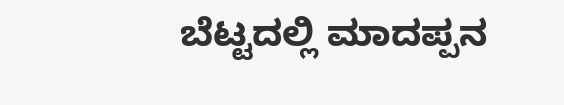ಬೆಟ್ಟದಲ್ಲಿ ಮಾದಪ್ಪನ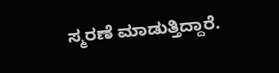ಸ್ಮರಣೆ ಮಾಡುತ್ತಿದ್ದಾರೆ.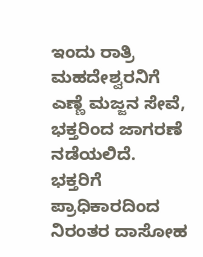ಇಂದು ರಾತ್ರಿ ಮಹದೇಶ್ವರನಿಗೆ ಎಣ್ಣೆ ಮಜ್ಜನ ಸೇವೆ, ಭಕ್ತರಿಂದ ಜಾಗರಣೆ ನಡೆಯಲಿದೆ. ಭಕ್ತರಿಗೆ ಪ್ರಾಧಿಕಾರದಿಂದ ನಿರಂತರ ದಾಸೋಹ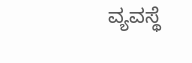ವ್ಯವಸ್ಥೆ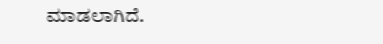ಮಾಡಲಾಗಿದೆ.